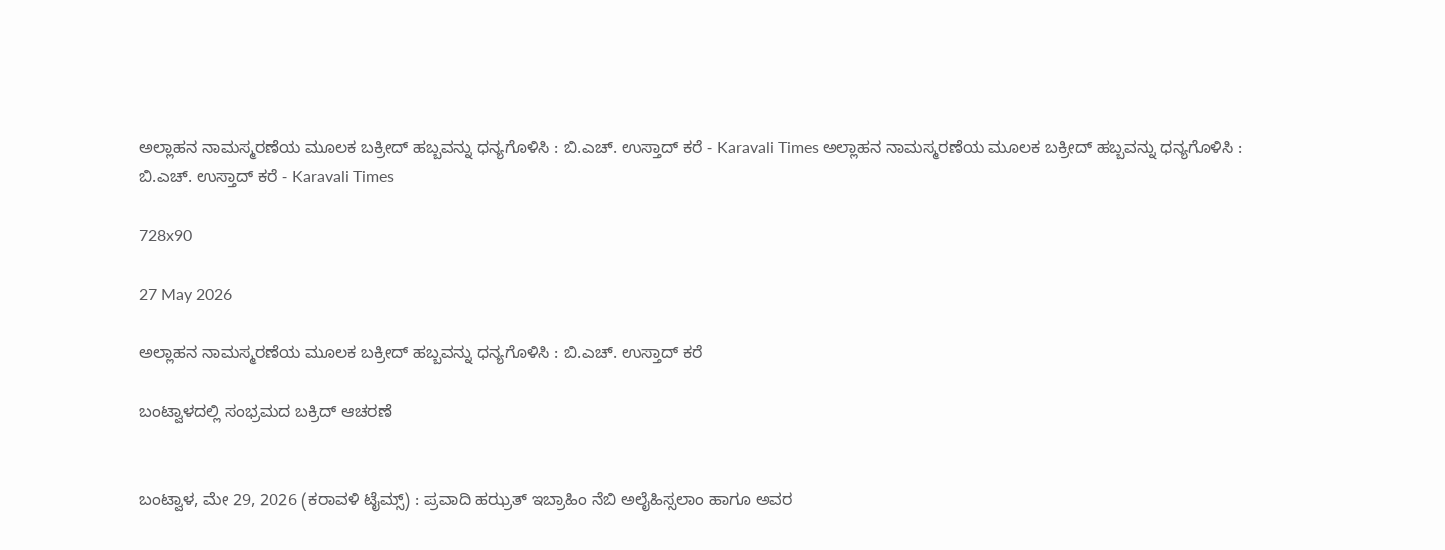ಅಲ್ಲಾಹನ ನಾಮಸ್ಮರಣೆಯ ಮೂಲಕ ಬಕ್ರೀದ್ ಹಬ್ಬವನ್ನು ಧನ್ಯಗೊಳಿಸಿ : ಬಿ.ಎಚ್. ಉಸ್ತಾದ್ ಕರೆ - Karavali Times ಅಲ್ಲಾಹನ ನಾಮಸ್ಮರಣೆಯ ಮೂಲಕ ಬಕ್ರೀದ್ ಹಬ್ಬವನ್ನು ಧನ್ಯಗೊಳಿಸಿ : ಬಿ.ಎಚ್. ಉಸ್ತಾದ್ ಕರೆ - Karavali Times

728x90

27 May 2026

ಅಲ್ಲಾಹನ ನಾಮಸ್ಮರಣೆಯ ಮೂಲಕ ಬಕ್ರೀದ್ ಹಬ್ಬವನ್ನು ಧನ್ಯಗೊಳಿಸಿ : ಬಿ.ಎಚ್. ಉಸ್ತಾದ್ ಕರೆ

ಬಂಟ್ವಾಳದಲ್ಲಿ ಸಂಭ್ರಮದ ಬಕ್ರಿದ್ ಆಚರಣೆ


ಬಂಟ್ವಾಳ, ಮೇ 29, 2026 (ಕರಾವಳಿ ಟೈಮ್ಸ್) : ಪ್ರವಾದಿ ಹಝ್ರತ್ ಇಬ್ರಾಹಿಂ ನೆಬಿ ಅಲೈಹಿಸ್ಸಲಾಂ ಹಾಗೂ ಅವರ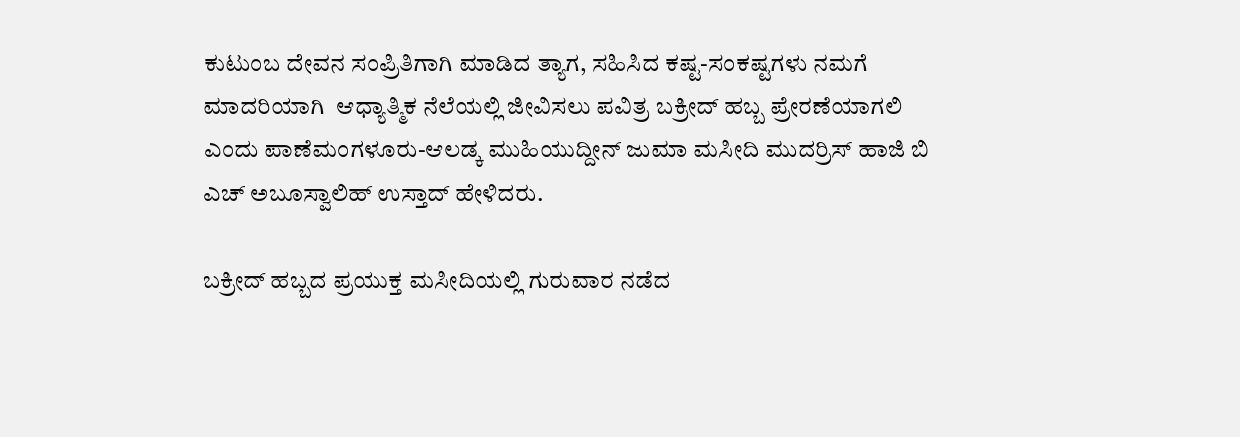ಕುಟುಂಬ ದೇವನ ಸಂಪ್ರಿತಿಗಾಗಿ ಮಾಡಿದ ತ್ಯಾಗ, ಸಹಿಸಿದ ಕಷ್ಟ-ಸಂಕಷ್ಟಗಳು ನಮಗೆ ಮಾದರಿಯಾಗಿ  ಆಧ್ಯಾತ್ಮಿಕ ನೆಲೆಯಲ್ಲಿ ಜೀವಿಸಲು ಪವಿತ್ರ ಬಕ್ರೀದ್ ಹಬ್ಬ ಪ್ರೇರಣೆಯಾಗಲಿ ಎಂದು ಪಾಣೆಮಂಗಳೂರು-ಆಲಡ್ಕ ಮುಹಿಯುದ್ದೀನ್ ಜುಮಾ ಮಸೀದಿ ಮುದರ್ರಿಸ್ ಹಾಜಿ ಬಿ ಎಚ್ ಅಬೂಸ್ವಾಲಿಹ್ ಉಸ್ತಾದ್ ಹೇಳಿದರು.

ಬಕ್ರೀದ್ ಹಬ್ಬದ ಪ್ರಯುಕ್ತ ಮಸೀದಿಯಲ್ಲಿ ಗುರುವಾರ ನಡೆದ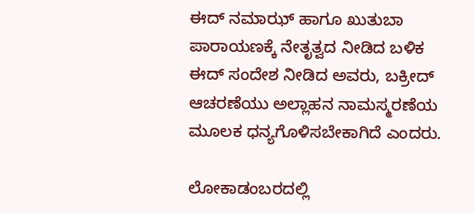ಈದ್ ನಮಾಝ್ ಹಾಗೂ ಖುತುಬಾ ಪಾರಾಯಣಕ್ಕೆ ನೇತೃತ್ವದ ನೀಡಿದ ಬಳಿಕ ಈದ್ ಸಂದೇಶ ನೀಡಿದ ಅವರು, ಬಕ್ರೀದ್ ಆಚರಣೆಯು ಅಲ್ಲಾಹನ ನಾಮಸ್ಮರಣೆಯ ಮೂಲಕ ಧನ್ಯಗೊಳಿಸಬೇಕಾಗಿದೆ ಎಂದರು.

ಲೋಕಾಡಂಬರದಲ್ಲಿ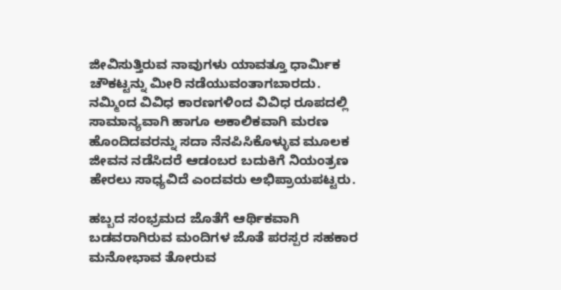ಜೀವಿಸುತ್ತಿರುವ ನಾವುಗಳು ಯಾವತ್ತೂ ಧಾರ್ಮಿಕ ಚೌಕಟ್ಟನ್ನು ಮೀರಿ ನಡೆಯುವಂತಾಗಬಾರದು. ನಮ್ಮಿಂದ ವಿವಿಧ ಕಾರಣಗಳಿಂದ ವಿವಿಧ ರೂಪದಲ್ಲಿ ಸಾಮಾನ್ಯವಾಗಿ ಹಾಗೂ ಅಕಾಲಿಕವಾಗಿ ಮರಣ ಹೊಂದಿದವರನ್ನು ಸದಾ ನೆನಪಿಸಿಕೊಳ್ಳುವ ಮೂಲಕ ಜೀವನ ನಡೆಸಿದರೆ ಆಡಂಬರ ಬದುಕಿಗೆ ನಿಯಂತ್ರಣ ಹೇರಲು ಸಾಧ್ಯವಿದೆ ಎಂದವರು ಅಭಿಪ್ರಾಯಪಟ್ಟರು.

ಹಬ್ಬದ ಸಂಭ್ರಮದ ಜೊತೆಗೆ ಆರ್ಥಿಕವಾಗಿ ಬಡವರಾಗಿರುವ ಮಂದಿಗಳ ಜೊತೆ ಪರಸ್ಪರ ಸಹಕಾರ ಮನೋಭಾವ ತೋರುವ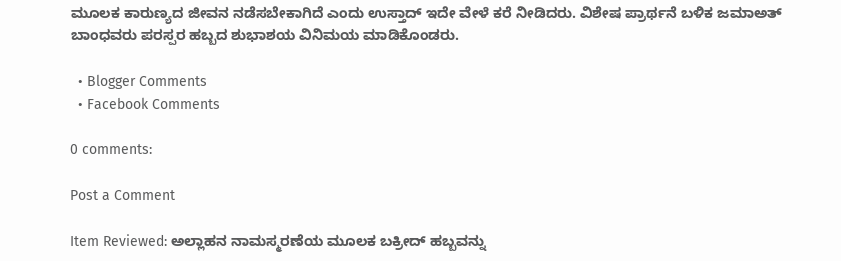ಮೂಲಕ ಕಾರುಣ್ಯದ ಜೀವನ ನಡೆಸಬೇಕಾಗಿದೆ ಎಂದು ಉಸ್ತಾದ್ ಇದೇ ವೇಳೆ ಕರೆ ನೀಡಿದರು. ವಿಶೇಷ ಪ್ರಾರ್ಥನೆ ಬಳಿಕ ಜಮಾಅತ್ ಬಾಂಧವರು ಪರಸ್ಪರ ಹಬ್ಬದ ಶುಭಾಶಯ ವಿನಿಮಯ ಮಾಡಿಕೊಂಡರು.

  • Blogger Comments
  • Facebook Comments

0 comments:

Post a Comment

Item Reviewed: ಅಲ್ಲಾಹನ ನಾಮಸ್ಮರಣೆಯ ಮೂಲಕ ಬಕ್ರೀದ್ ಹಬ್ಬವನ್ನು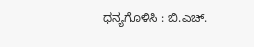ಧನ್ಯಗೊಳಿಸಿ : ಬಿ.ಎಚ್.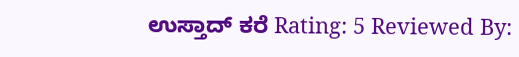ಉಸ್ತಾದ್ ಕರೆ Rating: 5 Reviewed By: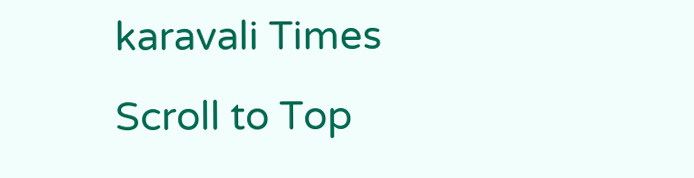karavali Times
Scroll to Top